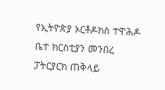የኢትዮጵያ ኦርቶዶክስ ተዋሕዶ ቤተ ክርስቲያን መንበረ ፓትርያርክ ጠቅላይ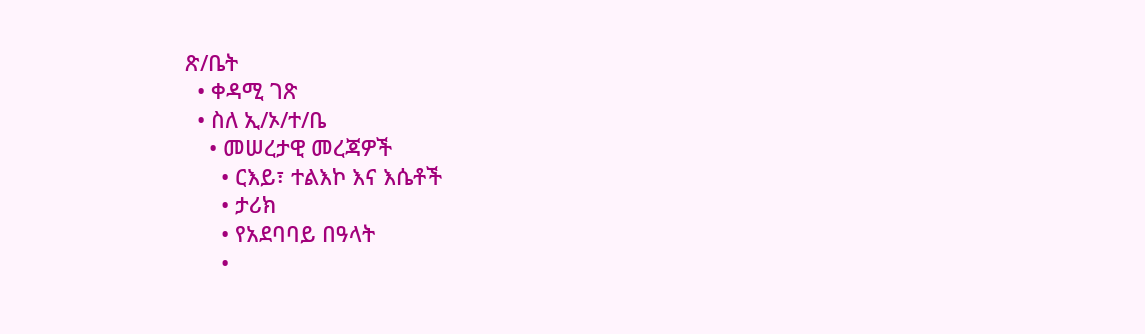ጽ/ቤት
  • ቀዳሚ ገጽ
  • ስለ ኢ/ኦ/ተ/ቤ
    • መሠረታዊ መረጃዎች
      • ርእይ፣ ተልእኮ እና እሴቶች
      • ታሪክ
      • የአደባባይ በዓላት
      •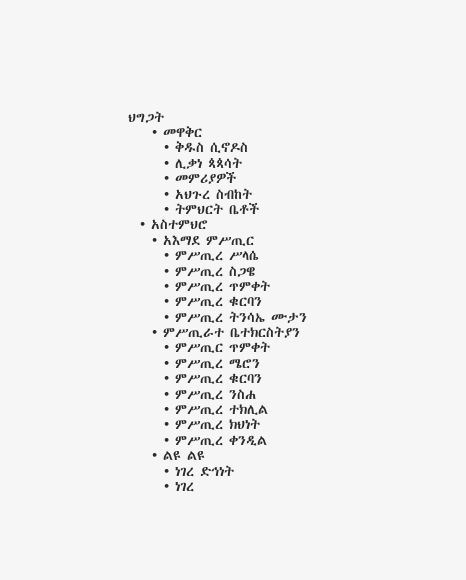ህግጋት
    • መዋቅር
      • ቅዱስ ሲኖዶስ
      • ሊቃነ ጳጳሳት
      • መምሪያዎች
      • አህጉረ ስብከት
      • ትምህርት ቤቶች
  • አስተምህሮ
    • አእማደ ምሥጢር
      • ምሥጢረ ሥላሴ
      • ምሥጢረ ስጋዌ
      • ምሥጢረ ጥምቀት
      • ምሥጢረ ቁርባን
      • ምሥጢረ ትንሳኤ ሙታን
    • ምሥጢራተ ቤተክርስትያን
      • ምሥጢር ጥምቀት
      • ምሥጢረ ሜሮን
      • ምሥጢረ ቁርባን
      • ምሥጢረ ንስሐ
      • ምሥጢረ ተክሊል
      • ምሥጢረ ክህነት
      • ምሥጢረ ቀንዲል
    • ልዩ ልዩ
      • ነገረ ድኅነት
      • ነገረ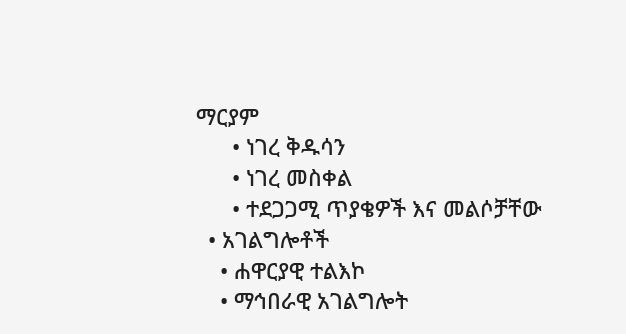ማርያም
      • ነገረ ቅዱሳን
      • ነገረ መስቀል
      • ተደጋጋሚ ጥያቄዎች እና መልሶቻቸው
  • አገልግሎቶች
    • ሐዋርያዊ ተልእኮ
    • ማኅበራዊ አገልግሎት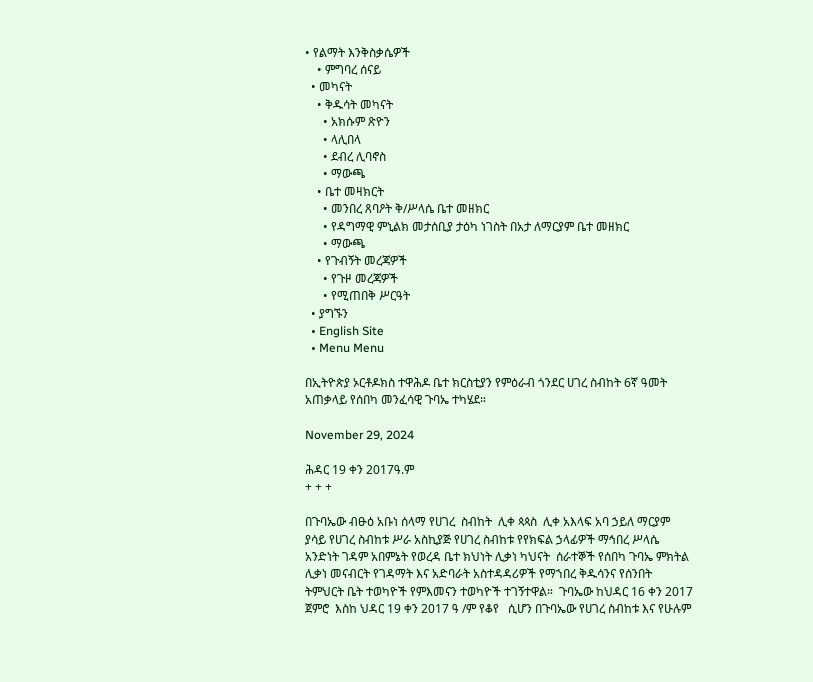• የልማት እንቅስቃሴዎች
    • ምግባረ ሰናይ
  • መካናት
    • ቅዱሳት መካናት
      • አክሱም ጽዮን
      • ላሊበላ
      • ደብረ ሊባኖስ
      • ማውጫ
    • ቤተ መዛክርት
      • መንበረ ጸባዖት ቅ/ሥላሴ ቤተ መዘክር
      • የዳግማዊ ምኒልክ መታሰቢያ ታዕካ ነገስት በአታ ለማርያም ቤተ መዘክር
      • ማውጫ
    • የጉብኝት መረጃዎች
      • የጉዞ መረጃዎች
      • የሚጠበቅ ሥርዓት
  • ያግኙን
  • English Site
  • Menu Menu

በኢትዮጵያ ኦርቶዶክስ ተዋሕዶ ቤተ ክርስቲያን የምዕራብ ጎንደር ሀገረ ስብከት 6ኛ ዓመት አጠቃላይ የሰበካ መንፈሳዊ ጉባኤ ተካሄደ።

November 29, 2024

ሕዳር 19 ቀን 2017ዓ.ም
+ + +

በጉባኤው ብፁዕ አቡነ ሰላማ የሀገረ  ስብከት  ሊቀ ጳጳስ  ሊቀ አእላፍ አባ ኃይለ ማርያም ያሳይ የሀገረ ስብከቱ ሥራ አስኪያጅ የሀገረ ስብከቱ የየክፍል ኃላፊዎች ማኅበረ ሥላሴ አንድነት ገዳም አበምኔት የወረዳ ቤተ ክህነት ሊቃነ ካህናት  ሰራተኞች የሰበካ ጉባኤ ምክትል ሊቃነ መናብርት የገዳማት እና አድባራት አስተዳዳሪዎች የማኀበረ ቅዱሳንና የሰንበት ትምህርት ቤት ተወካዮች የምእመናን ተወካዮች ተገኝተዋል።  ጉባኤው ከህዳር 16 ቀን 2017 ጀምሮ  እስከ ህዳር 19 ቀን 2017 ዓ /ም የቆየ   ሲሆን በጉባኤው የሀገረ ስብከቱ እና የሁሉም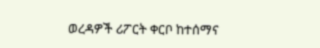ወረዳዎች ሪፖርት ቀርቦ ከተሰማና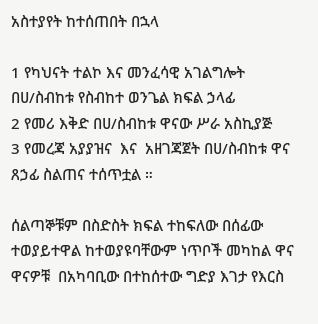አስተያየት ከተሰጠበት በኋላ

1 የካህናት ተልኮ እና መንፈሳዊ አገልግሎት በሀ/ስብከቱ የስብከተ ወንጌል ክፍል ኃላፊ
2 የመሪ እቅድ በሀ/ስብከቱ ዋናው ሥራ አስኪያጅ
3 የመረጃ አያያዝና  እና  አዘገጃጀት በሀ/ስብከቱ ዋና ጸኃፊ ስልጠና ተሰጥቷል ።

ሰልጣኞቹም በስድስት ክፍል ተከፍለው በሰፊው ተወያይተዋል ከተወያዩባቸውም ነጥቦች መካከል ዋና ዋናዎቹ  በአካባቢው በተከሰተው ግድያ እገታ የእርስ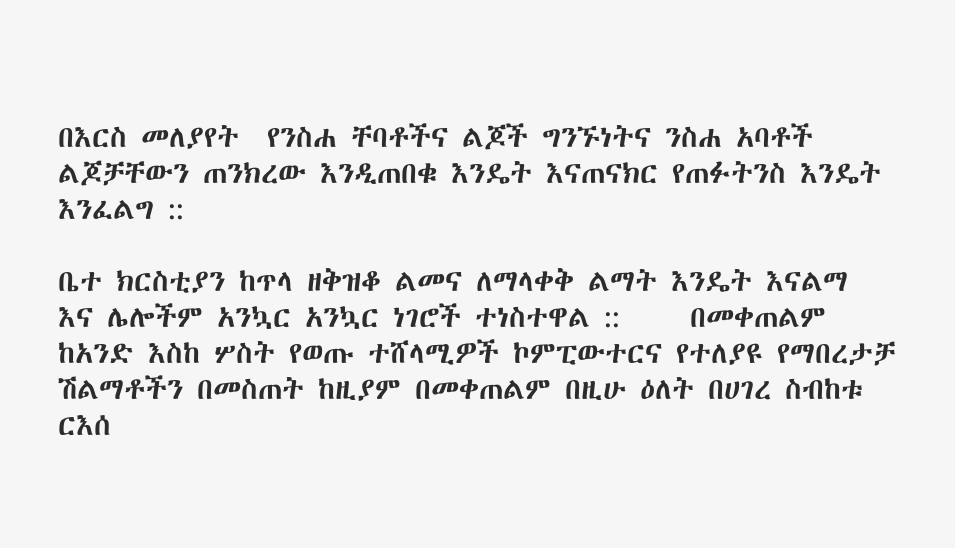በእርስ መለያየት  የንስሐ ቸባቶችና ልጆች ግንኙነትና ንስሐ አባቶች ልጆቻቸውን ጠንክረው እንዲጠበቁ እንዴት እናጠናክር የጠፉትንስ እንዴት እንፈልግ ::

ቤተ ክርስቲያን ከጥላ ዘቅዝቆ ልመና ለማላቀቅ ልማት እንዴት እናልማ  እና ሌሎችም አንኳር አንኳር ነገሮች ተነስተዋል ::     በመቀጠልም ከአንድ እስከ ሦስት የወጡ ተሸላሚዎች ኮምፒውተርና የተለያዩ የማበረታቻ ሽልማቶችን በመስጠት ከዚያም በመቀጠልም በዚሁ ዕለት በሀገረ ስብከቱ ርእሰ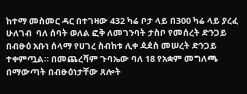ከተማ መስመር ዳር በተገዛው 432 ካሬ ቦታ ላይ በ300 ካሬ ላይ ያረፈ ሁለገብ  ባለ ሰባት ወለል ፎቅ ለመገንባት ታስቦ የመሰረት ድንጋይ በብፁዕ አቡነ ሰላማ የሀገረ ስብከቱ ሊቀ ዻዸስ መሠረት ድንጋይ ተቀምጧል። በመጨረሻም ጉባኤው ባለ 18 የአቋም መግለጫ በማውጣት በብፁዕነታቸው ጸሎት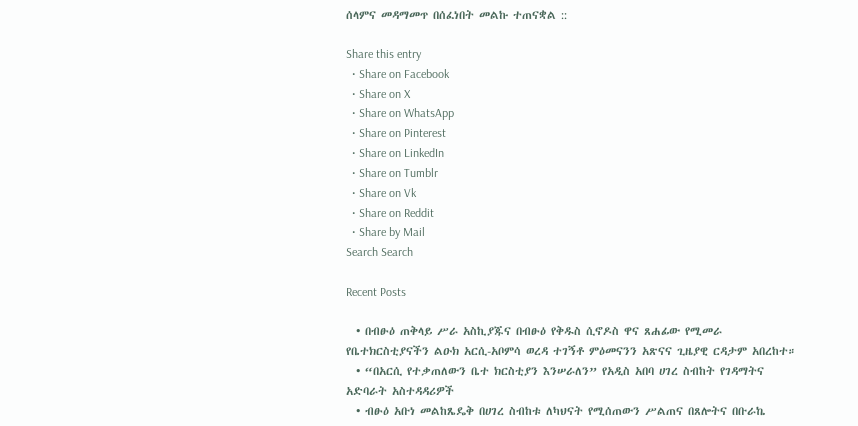ሰላምና መዳማመጥ በሰፈነበት መልኩ ተጠናቋል ::

Share this entry
  • Share on Facebook
  • Share on X
  • Share on WhatsApp
  • Share on Pinterest
  • Share on LinkedIn
  • Share on Tumblr
  • Share on Vk
  • Share on Reddit
  • Share by Mail
Search Search

Recent Posts

  • በብፁዕ ጠቅላይ ሥራ አስኪያጁና በብፁዕ የቅዱስ ሲኖዶስ ዋና ጸሐፊው የሚመራ የቤተክርስቲያናችን ልዑክ አርሲ-አቦምሳ ወረዳ ተገኝቶ ምዕመናንን አጽናና ጊዜያዊ ርዳታም አበረከተ።
  • “በአርሲ የተቃጠለውን ቤተ ክርስቲያን እንሠራለን” የአዲስ አበባ ሀገረ ስብከት የገዳማትና አድባራት አስተዳዳሪዎች
  • ብፁዕ አቡነ መልከጼዴቅ በሀገረ ስብከቱ ለካህናት የሚሰጠውን ሥልጠና በጸሎትና በቡራኬ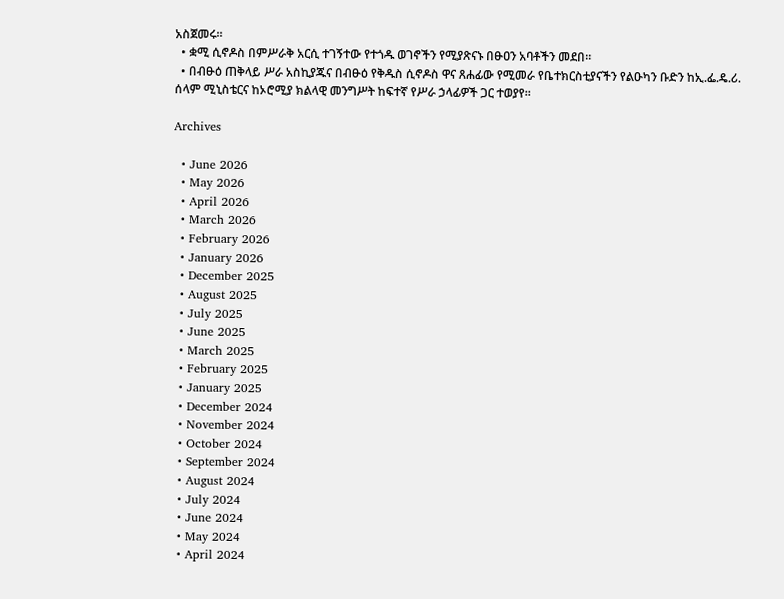አስጀመሩ።
  • ቋሚ ሲኖዶስ በምሥራቅ አርሲ ተገኝተው የተጎዱ ወገኖችን የሚያጽናኑ በፁዐን አባቶችን መደበ።
  • በብፁዕ ጠቅላይ ሥራ አስኪያጁና በብፁዕ የቅዱስ ሲኖዶስ ዋና ጸሐፊው የሚመራ የቤተክርስቲያናችን የልዑካን ቡድን ከኢ.ፌ.ዴ.ሪ. ሰላም ሚኒስቴርና ከኦሮሚያ ክልላዊ መንግሥት ከፍተኛ የሥራ ኃላፊዎች ጋር ተወያየ።

Archives

  • June 2026
  • May 2026
  • April 2026
  • March 2026
  • February 2026
  • January 2026
  • December 2025
  • August 2025
  • July 2025
  • June 2025
  • March 2025
  • February 2025
  • January 2025
  • December 2024
  • November 2024
  • October 2024
  • September 2024
  • August 2024
  • July 2024
  • June 2024
  • May 2024
  • April 2024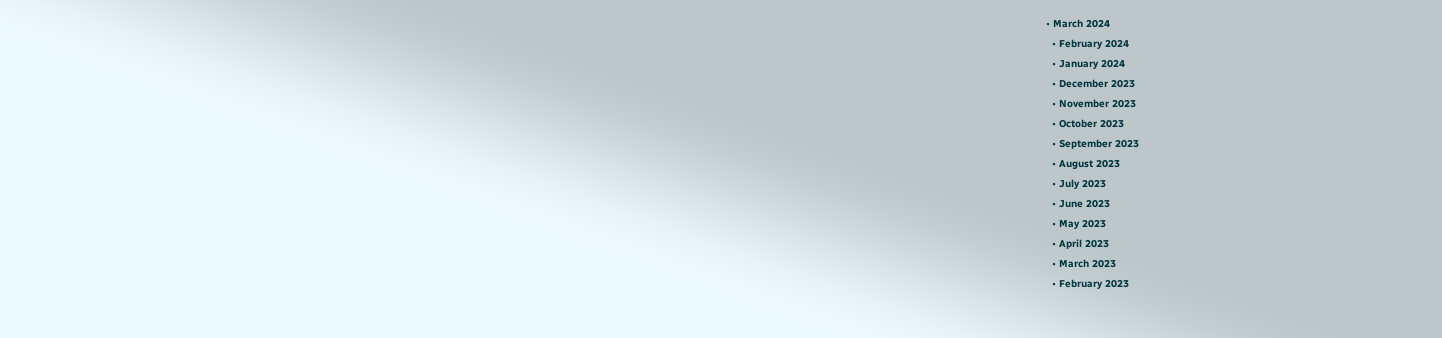• March 2024
  • February 2024
  • January 2024
  • December 2023
  • November 2023
  • October 2023
  • September 2023
  • August 2023
  • July 2023
  • June 2023
  • May 2023
  • April 2023
  • March 2023
  • February 2023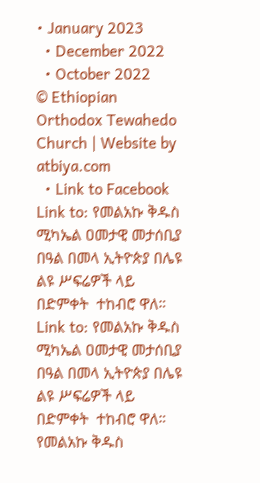• January 2023
  • December 2022
  • October 2022
© Ethiopian Orthodox Tewahedo Church | Website by atbiya.com
  • Link to Facebook
Link to: የመልአኩ ቅዱስ ሚካኤል ዐመታዊ መታሰቢያ በዓል በመላ ኢትዮጵያ በሌዩ ልዩ ሥፍሬዎች ላይ በድምቀት  ተከብሮ ዋለ። Link to: የመልአኩ ቅዱስ ሚካኤል ዐመታዊ መታሰቢያ በዓል በመላ ኢትዮጵያ በሌዩ ልዩ ሥፍሬዎች ላይ በድምቀት  ተከብሮ ዋለ። የመልአኩ ቅዱስ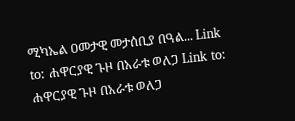ሚካኤል ዐመታዊ መታሰቢያ በዓል... Link to: ሐዋርያዊ ጉዞ በአራቱ ወለጋ Link to: ሐዋርያዊ ጉዞ በአራቱ ወለጋ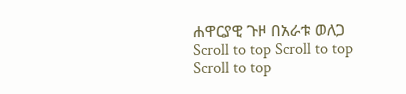ሐዋርያዊ ጉዞ በአራቱ ወለጋ
Scroll to top Scroll to top Scroll to top